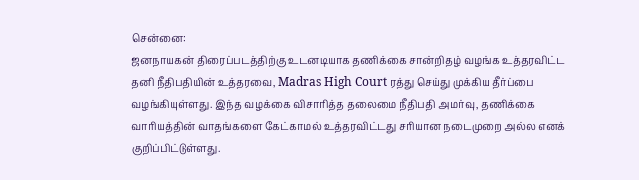சென்னை:
ஜனநாயகன் திரைப்படத்திற்கு உடனடியாக தணிக்கை சான்றிதழ் வழங்க உத்தரவிட்ட தனி நீதிபதியின் உத்தரவை, Madras High Court ரத்து செய்து முக்கிய தீர்ப்பை வழங்கியுள்ளது. இந்த வழக்கை விசாரித்த தலைமை நீதிபதி அமர்வு, தணிக்கை வாரியத்தின் வாதங்களை கேட்காமல் உத்தரவிட்டது சரியான நடைமுறை அல்ல எனக் குறிப்பிட்டுள்ளது.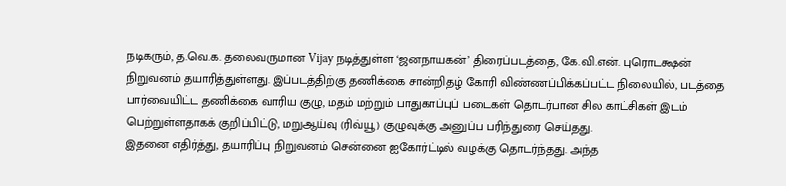நடிகரும், த.வெ.க. தலைவருமான Vijay நடித்துள்ள ‘ஜனநாயகன்’ திரைப்படத்தை, கே.வி.என். புரொடக்ஷன் நிறுவனம் தயாரித்துள்ளது. இப்படத்திற்கு தணிக்கை சான்றிதழ் கோரி விண்ணப்பிக்கப்பட்ட நிலையில், படத்தை பார்வையிட்ட தணிக்கை வாரிய குழு, மதம் மற்றும் பாதுகாப்புப் படைகள் தொடர்பான சில காட்சிகள் இடம் பெற்றுள்ளதாகக் குறிப்பிட்டு, மறுஆய்வு (ரிவ்யூ) குழுவுக்கு அனுப்ப பரிந்துரை செய்தது.
இதனை எதிர்த்து, தயாரிப்பு நிறுவனம் சென்னை ஐகோர்ட்டில் வழக்கு தொடர்ந்தது. அந்த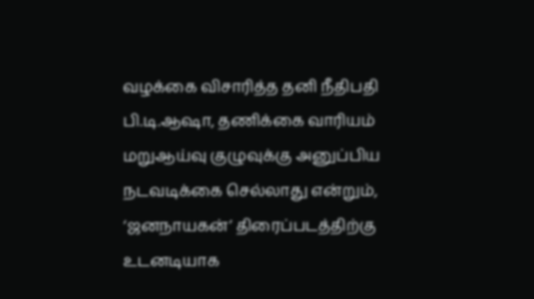வழக்கை விசாரித்த தனி நீதிபதி பி.டி.ஆஷா, தணிக்கை வாரியம் மறுஆய்வு குழுவுக்கு அனுப்பிய நடவடிக்கை செல்லாது என்றும், ‘ஜனநாயகன்’ திரைப்படத்திற்கு உடனடியாக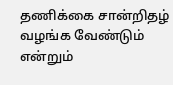தணிக்கை சான்றிதழ் வழங்க வேண்டும் என்றும்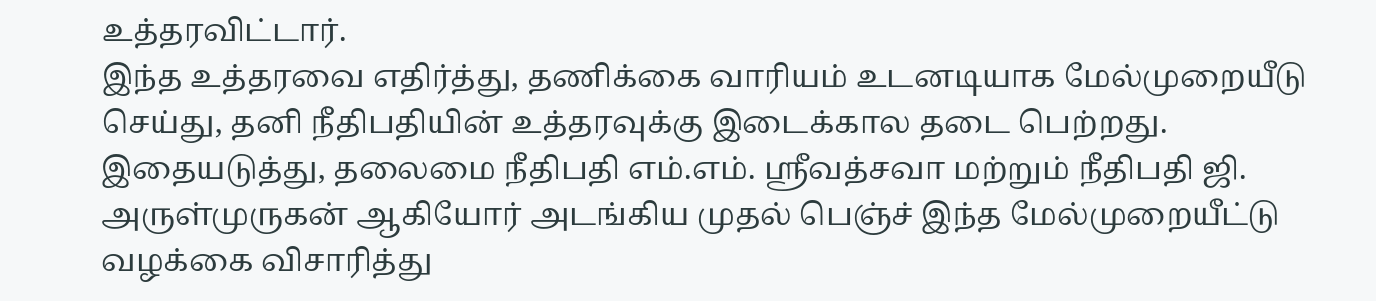உத்தரவிட்டார்.
இந்த உத்தரவை எதிர்த்து, தணிக்கை வாரியம் உடனடியாக மேல்முறையீடு செய்து, தனி நீதிபதியின் உத்தரவுக்கு இடைக்கால தடை பெற்றது. இதையடுத்து, தலைமை நீதிபதி எம்.எம். ஸ்ரீவத்சவா மற்றும் நீதிபதி ஜி. அருள்முருகன் ஆகியோர் அடங்கிய முதல் பெஞ்ச் இந்த மேல்முறையீட்டு வழக்கை விசாரித்து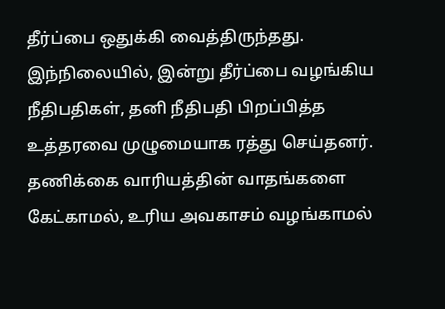தீர்ப்பை ஒதுக்கி வைத்திருந்தது.
இந்நிலையில், இன்று தீர்ப்பை வழங்கிய நீதிபதிகள், தனி நீதிபதி பிறப்பித்த உத்தரவை முழுமையாக ரத்து செய்தனர். தணிக்கை வாரியத்தின் வாதங்களை கேட்காமல், உரிய அவகாசம் வழங்காமல்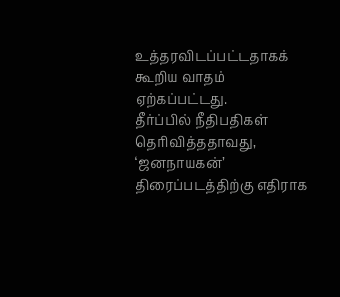உத்தரவிடப்பட்டதாகக் கூறிய வாதம் ஏற்கப்பட்டது.
தீர்ப்பில் நீதிபதிகள் தெரிவித்ததாவது, ‘ஜனநாயகன்’ திரைப்படத்திற்கு எதிராக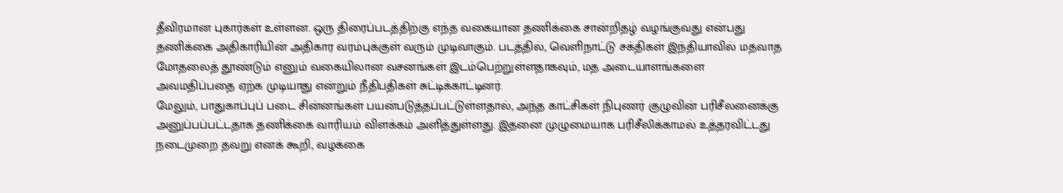தீவிரமான புகார்கள் உள்ளன. ஒரு திரைப்படத்திற்கு எந்த வகையான தணிக்கை சான்றிதழ் வழங்குவது என்பது தணிக்கை அதிகாரியின் அதிகார வரம்புக்குள் வரும் முடிவாகும். படத்தில், வெளிநாட்டு சக்திகள் இந்தியாவில் மதவாத மோதலைத் தூண்டும் எனும் வகையிலான வசனங்கள் இடம்பெற்றுள்ளதாகவும், மத அடையாளங்களை அவமதிப்பதை ஏற்க முடியாது என்றும் நீதிபதிகள் சுட்டிக்காட்டினர்.
மேலும், பாதுகாப்புப் படை சின்னங்கள் பயன்படுத்தப்பட்டுள்ளதால், அந்த காட்சிகள் நிபுணர் குழுவின் பரிசீலனைக்கு அனுப்பப்பட்டதாக தணிக்கை வாரியம் விளக்கம் அளித்துள்ளது. இதனை முழுமையாக பரிசீலிக்காமல் உத்தரவிட்டது நடைமுறை தவறு எனக் கூறி, வழக்கை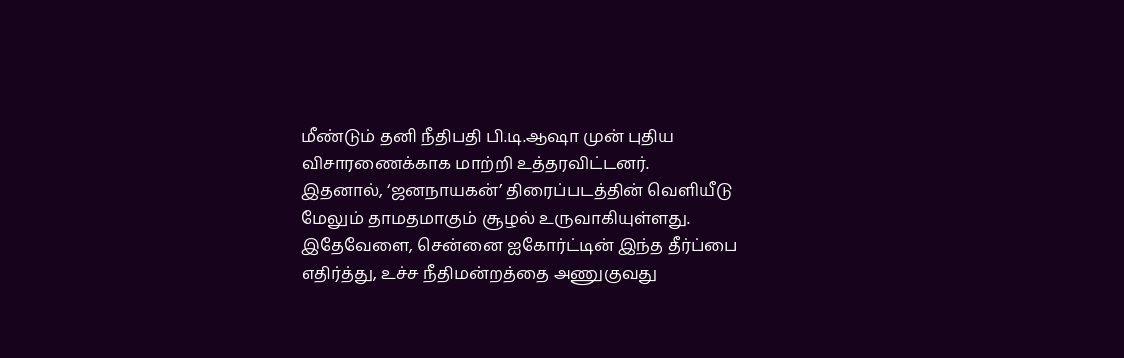மீண்டும் தனி நீதிபதி பி.டி.ஆஷா முன் புதிய விசாரணைக்காக மாற்றி உத்தரவிட்டனர்.
இதனால், ‘ஜனநாயகன்’ திரைப்படத்தின் வெளியீடு மேலும் தாமதமாகும் சூழல் உருவாகியுள்ளது. இதேவேளை, சென்னை ஐகோர்ட்டின் இந்த தீர்ப்பை எதிர்த்து, உச்ச நீதிமன்றத்தை அணுகுவது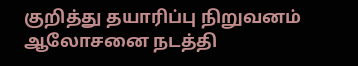குறித்து தயாரிப்பு நிறுவனம் ஆலோசனை நடத்தி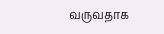வருவதாக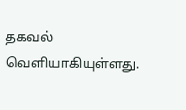தகவல் வெளியாகியுள்ளது.